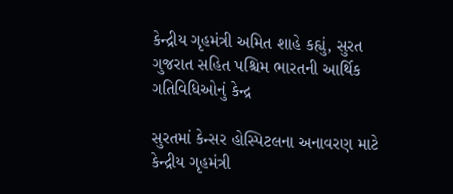કેન્દ્રીય ગૃહમંત્રી અમિત શાહે કહ્યું, સુરત ગુજરાત સહિત પશ્ચિમ ભારતની આર્થિક ગતિવિધિઓનું કેન્દ્ર

સુરતમાં કેન્સર હોસ્પિટલના અનાવરણ માટે કેન્દ્રીય ગૃહમંત્રી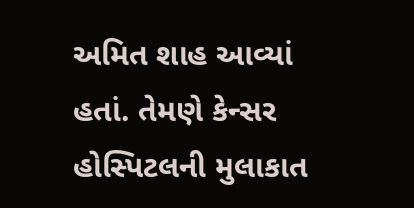અમિત શાહ આવ્યાં હતાં. તેમણે કેન્સર હોસ્પિટલની મુલાકાત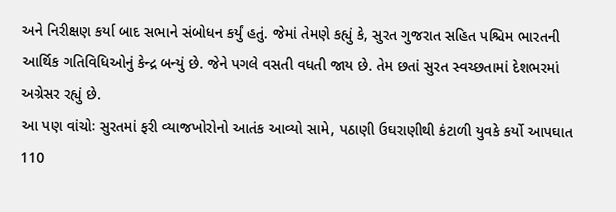અને નિરીક્ષણ કર્યા બાદ સભાને સંબોધન કર્યું હતું. જેમાં તેમણે કહ્યું કે, સુરત ગુજરાત સહિત પશ્ચિમ ભારતની આર્થિક ગતિવિધિઓનું કેન્દ્ર બન્યું છે. જેને પગલે વસતી વધતી જાય છે. તેમ છતાં સુરત સ્વચ્છતામાં દેશભરમાં અગ્રેસર રહ્યું છે.
આ પણ વાંચોઃ સુરતમાં ફરી વ્યાજખોરોનો આતંક આવ્યો સામે, પઠાણી ઉઘરાણીથી કંટાળી યુવકે કર્યો આપઘાત
110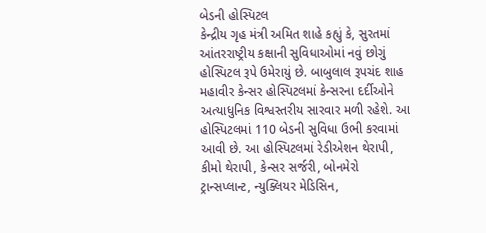બેડની હોસ્પિટલ
કેન્દ્રીય ગૃહ મંત્રી અમિત શાહે કહ્યું કે, સુરતમાં આંતરરાષ્ટ્રીય કક્ષાની સુવિધાઓમાં નવું છોગું હોસ્પિટલ રૂપે ઉમેરાયું છે. બાબુલાલ રૂપચંદ શાહ મહાવીર કેન્સર હોસ્પિટલમાં કેન્સરના દર્દીઓને અત્યાધુનિક વિશ્વસ્તરીય સારવાર મળી રહેશે. આ હોસ્પિટલમાં 110 બેડની સુવિધા ઉભી કરવામાં આવી છે. આ હોસ્પિટલમાં રેડીએશન થેરાપી, કીમો થેરાપી, કેન્સર સર્જરી, બોનમેરો ટ્રાન્સપ્લાન્ટ, ન્યુક્લિયર મેડિસિન,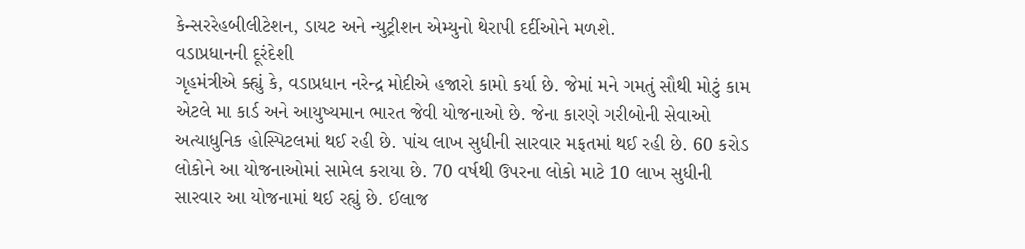કેન્સરરેહબીલીટેશન, ડાયટ અને ન્યુટ્રીશન એમ્યુનો થેરાપી દર્દીઓને મળશે.
વડાપ્રધાનની દૂરંદેશી
ગૃહમંત્રીએ ક્હ્યું કે, વડાપ્રધાન નરેન્દ્ર મોદીએ હજારો કામો કર્યા છે. જેમાં મને ગમતું સૌથી મોટું કામ એટલે મા કાર્ડ અને આયુષ્યમાન ભારત જેવી યોજનાઓ છે. જેના કારણે ગરીબોની સેવાઓ અત્યાધુનિક હોસ્પિટલમાં થઈ રહી છે. પાંચ લાખ સુધીની સારવાર મફતમાં થઈ રહી છે. 60 કરોડ લોકોને આ યોજનાઓમાં સામેલ કરાયા છે. 70 વર્ષથી ઉપરના લોકો માટે 10 લાખ સુધીની સારવાર આ યોજનામાં થઈ રહ્યું છે. ઈલાજ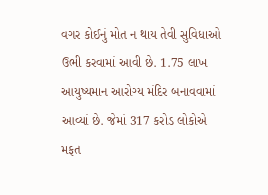વગર કોઈનું મોત ન થાય તેવી સુવિધાઓ ઉભી કરવામાં આવી છે. 1.75 લાખ આયુષ્યમાન આરોગ્ય મંદિર બનાવવામાં આવ્યાં છે. જેમાં 317 કરોડ લોકોએ મફત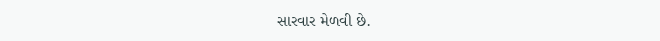સારવાર મેળવી છે.